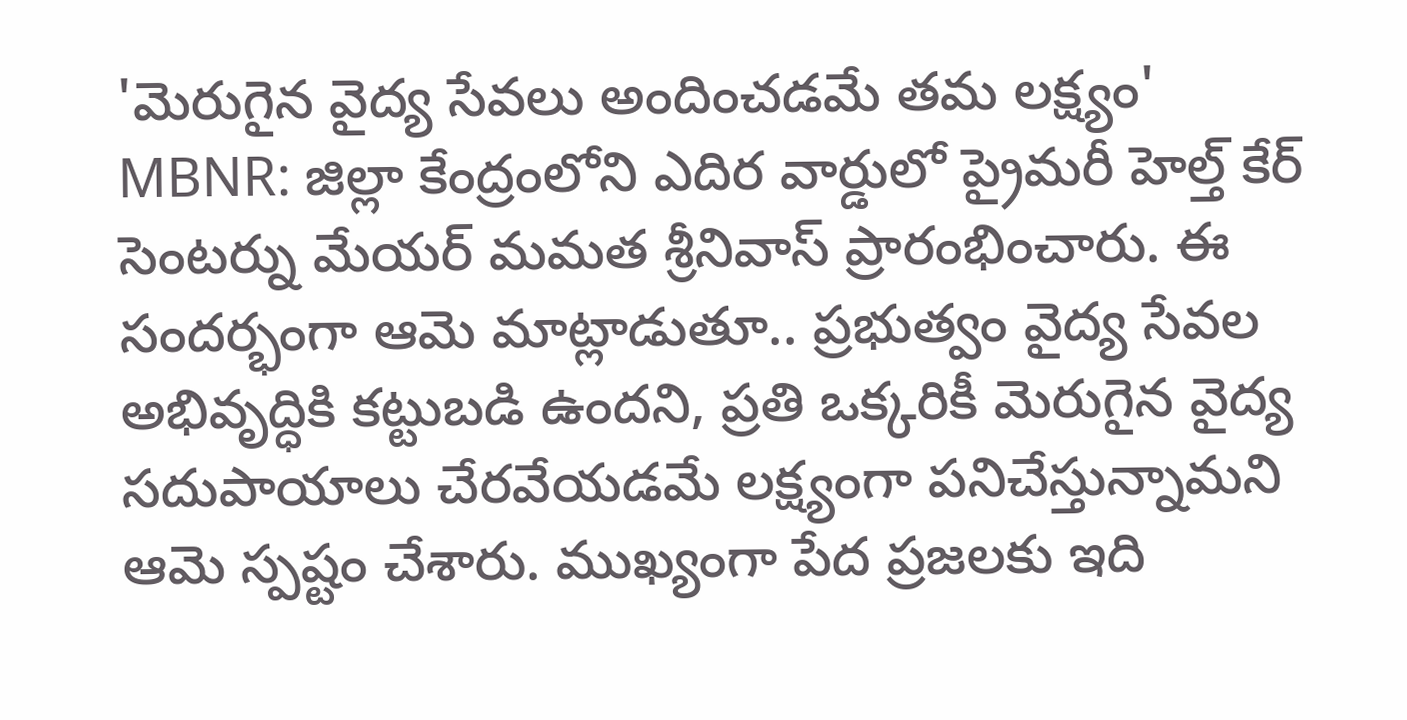'మెరుగైన వైద్య సేవలు అందించడమే తమ లక్ష్యం'
MBNR: జిల్లా కేంద్రంలోని ఎదిర వార్డులో ప్రైమరీ హెల్త్ కేర్ సెంటర్ను మేయర్ మమత శ్రీనివాస్ ప్రారంభించారు. ఈ సందర్భంగా ఆమె మాట్లాడుతూ.. ప్రభుత్వం వైద్య సేవల అభివృద్ధికి కట్టుబడి ఉందని, ప్రతి ఒక్కరికీ మెరుగైన వైద్య సదుపాయాలు చేరవేయడమే లక్ష్యంగా పనిచేస్తున్నామని ఆమె స్పష్టం చేశారు. ముఖ్యంగా పేద ప్రజలకు ఇది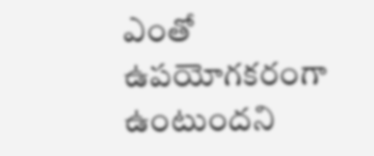ఎంతో ఉపయోగకరంగా ఉంటుందని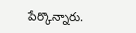పేర్కొన్నారు.